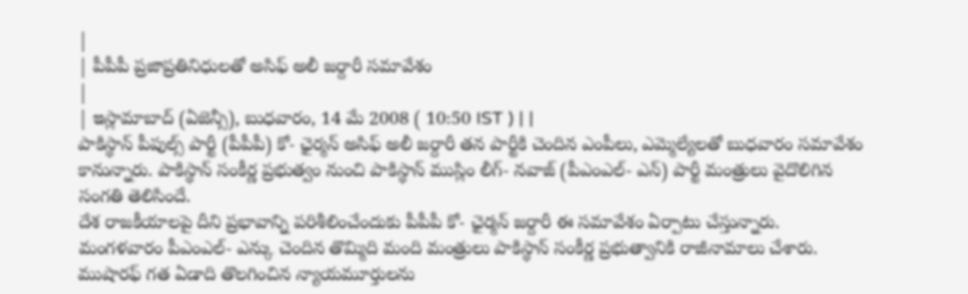|
| పీపీపీ ప్రజాప్రతినిధులతో అసిఫ్ అలీ జర్దారీ సమావేశం
|
| ఇస్లామాబాద్ (ఏజెన్సీ), బుధవారం, 14 మే 2008 ( 10:50 IST ) | |
పాకిస్థాన్ పీపుల్స్ పార్టీ (పీపీపీ) కో- ఛైర్మన్ అసిఫ్ అలీ జర్దారీ తన పార్టీకి చెందిన ఎంపీలు, ఎమ్మెల్యేలతో బుధవారం సమావేశం కానున్నారు. పాకిస్థాన్ సంకీర్ణ ప్రభుత్వం నుంచి పాకిస్థాన్ ముస్లిం లీగ్- నవాజ్ (పీఎంఎల్- ఎన్) పార్టీ మంత్రులు వైదొలిగిన సంగతి తెలిసిందే.
దేశ రాజకీయాలపై దీని ప్రభావాన్ని పరిశీలించేందుకు పీపీపీ కో- ఛైర్మన్ జర్దారీ ఈ సమావేశం ఏర్పాటు చేస్తున్నారు. మంగళవారం పీఎంఎల్- ఎన్కు చెందిన తొమ్మిది మంది మంత్రులు పాకిస్థాన్ సంకీర్ణ ప్రభుత్వానికి రాజీనామాలు చేశారు.
ముషారఫ్ గత ఏడాది తొలగించిన న్యాయమూర్తులను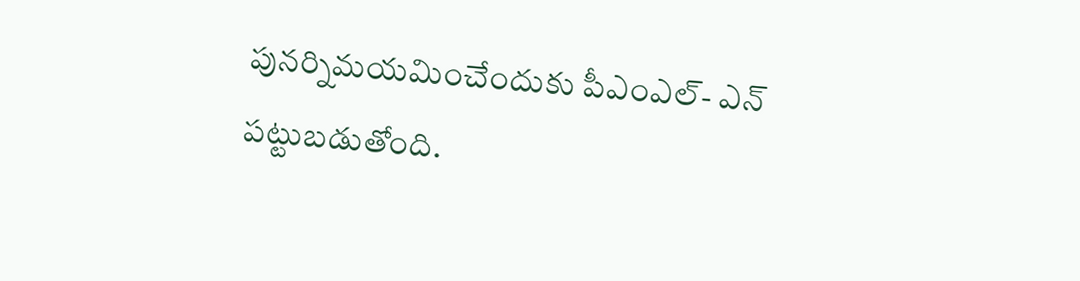పునర్నిమయమించేందుకు పీఎంఎల్- ఎన్ పట్టుబడుతోంది.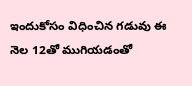ఇందుకోసం విధించిన గడువు ఈ నెల 12తో ముగియడంతో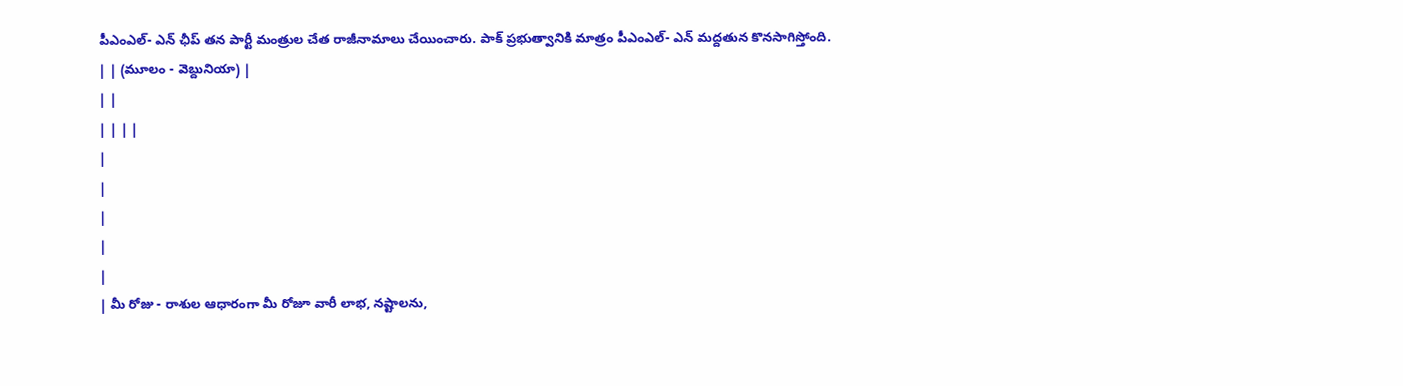పీఎంఎల్- ఎన్ ఛీప్ తన పార్టీ మంత్రుల చేత రాజీనామాలు చేయించారు. పాక్ ప్రభుత్వానికి మాత్రం పీఎంఎల్- ఎన్ మద్దతున కొనసాగిస్తోంది.
| | (మూలం - వెబ్దునియా) |
| |
| | | |
|
|
|
|
|
| మీ రోజు - రాశుల ఆధారంగా మీ రోజూ వారీ లాభ, నష్టాలను,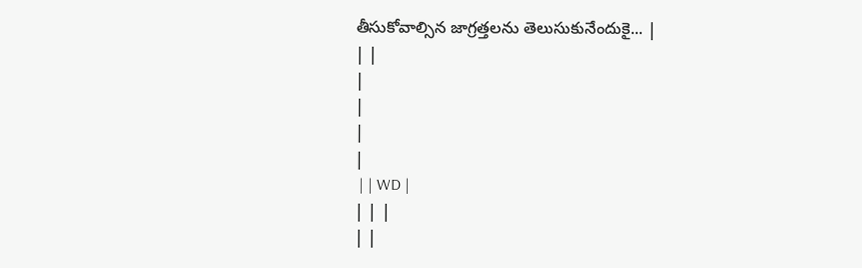తీసుకోవాల్సిన జాగ్రత్తలను తెలుసుకునేందుకై... |
| |
|
|
|
|
 | | WD |
| | |
| |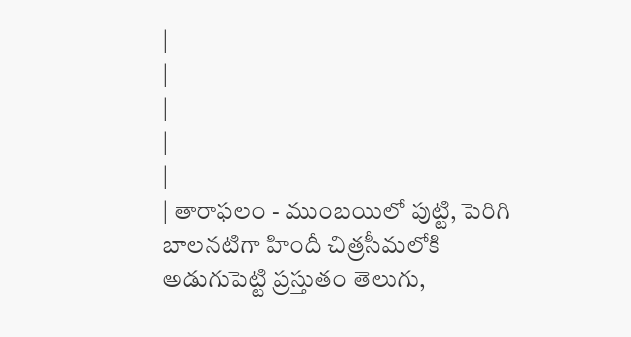|
|
|
|
|
| తారాఫలం - ముంబయిలో పుట్టి, పెరిగి బాలనటిగా హిందీ చిత్రసీమలోకి అడుగుపెట్టి ప్రస్తుతం తెలుగు,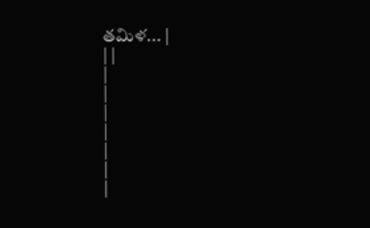తమిళ... |
| |
|
|
|
|
|
|
|